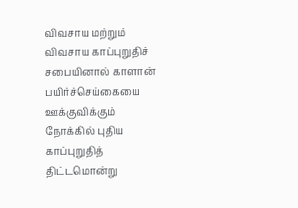விவசாய மற்றும் விவசாய காப்புறுதிச் சபையினால் காளான் பயிர்ச்செய்கையை ஊக்குவிக்கும் நோக்கில் புதிய காப்புறுதித் திட்டமொன்று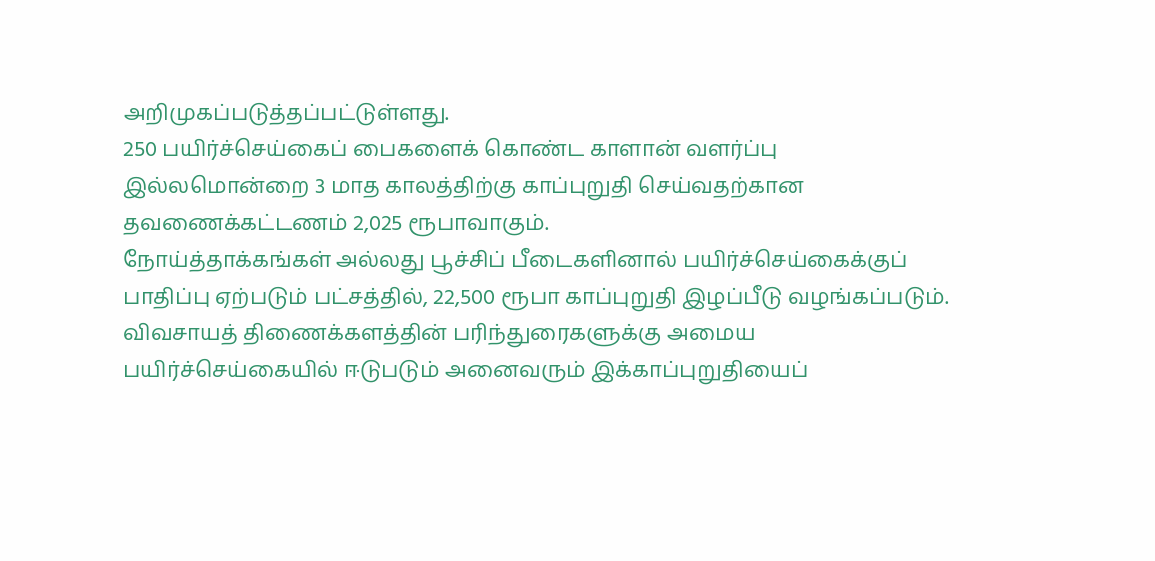அறிமுகப்படுத்தப்பட்டுள்ளது.
250 பயிர்ச்செய்கைப் பைகளைக் கொண்ட காளான் வளர்ப்பு இல்லமொன்றை 3 மாத காலத்திற்கு காப்புறுதி செய்வதற்கான தவணைக்கட்டணம் 2,025 ரூபாவாகும்.
நோய்த்தாக்கங்கள் அல்லது பூச்சிப் பீடைகளினால் பயிர்ச்செய்கைக்குப் பாதிப்பு ஏற்படும் பட்சத்தில், 22,500 ரூபா காப்புறுதி இழப்பீடு வழங்கப்படும்.
விவசாயத் திணைக்களத்தின் பரிந்துரைகளுக்கு அமைய பயிர்ச்செய்கையில் ஈடுபடும் அனைவரும் இக்காப்புறுதியைப்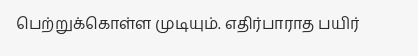பெற்றுக்கொள்ள முடியும். எதிர்பாராத பயிர்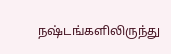நஷ்டங்களிலிருந்து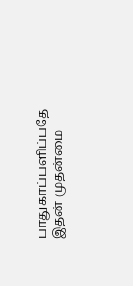பாதுகாப்பளிப்பதே இதன் முதன்மை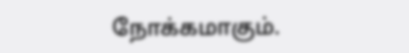நோக்கமாகும்.